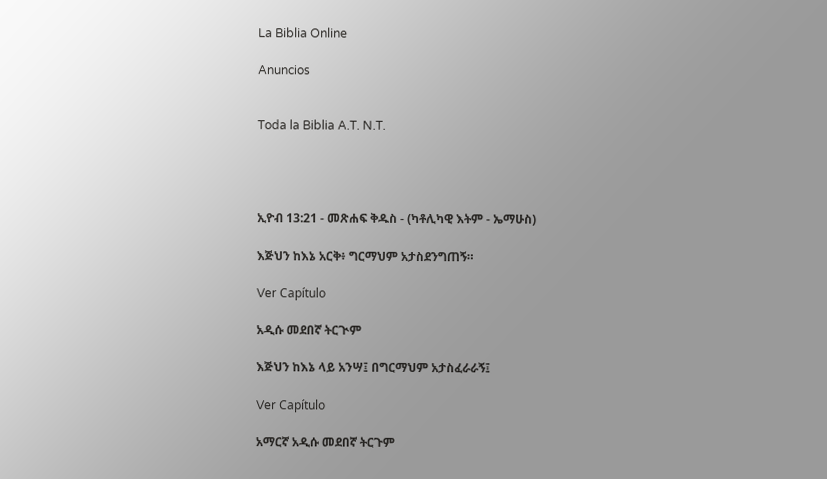La Biblia Online

Anuncios


Toda la Biblia A.T. N.T.




ኢዮብ 13:21 - መጽሐፍ ቅዱስ - (ካቶሊካዊ እትም - ኤማሁስ)

እጅህን ከእኔ አርቅ፥ ግርማህም አታስደንግጠኝ።

Ver Capítulo

አዲሱ መደበኛ ትርጒም

እጅህን ከእኔ ላይ አንሣ፤ በግርማህም አታስፈራራኝ፤

Ver Capítulo

አማርኛ አዲሱ መደበኛ ትርጉም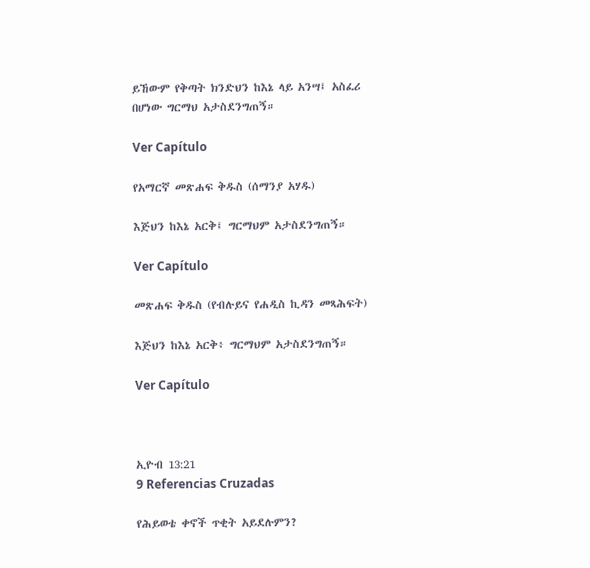ይኸውም የቅጣት ክንድህን ከእኔ ላይ አንሣ፤ አስፈሪ በሆነው ግርማህ አታስደንግጠኝ።

Ver Capítulo

የአማርኛ መጽሐፍ ቅዱስ (ሰማንያ አሃዱ)

እጅህን ከእኔ አርቅ፤ ግርማህም አታስደንግጠኝ።

Ver Capítulo

መጽሐፍ ቅዱስ (የብሉይና የሐዲስ ኪዳን መጻሕፍት)

እጅህን ከእኔ አርቅ፥ ግርማህም አታስደንግጠኝ።

Ver Capítulo



ኢዮብ 13:21
9 Referencias Cruzadas

የሕይወቴ ቀኖች ጥቂት አይደሉምን?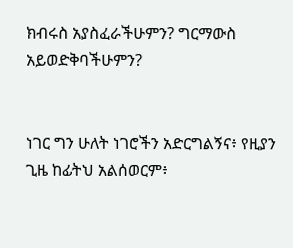ክብሩስ አያስፈራችሁምን? ግርማውስ አይወድቅባችሁምን?


ነገር ግን ሁለት ነገሮችን አድርግልኝና፥ የዚያን ጊዜ ከፊትህ አልሰወርም፥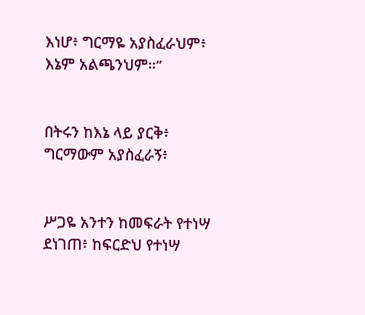እነሆ፥ ግርማዬ አያስፈራህም፥ እኔም አልጫንህም።”


በትሩን ከእኔ ላይ ያርቅ፥ ግርማውም አያስፈራኝ፥


ሥጋዬ አንተን ከመፍራት የተነሣ ደነገጠ፥ ከፍርድህ የተነሣ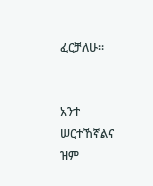ፈርቻለሁ።


አንተ ሠርተኸኛልና ዝም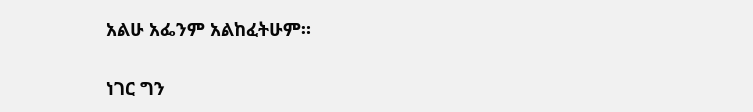አልሁ አፌንም አልከፈትሁም።


ነገር ግን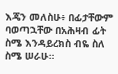እጄን መለስሁ፥ በፊታቸውም ባወጣኋቸው በአሕዛብ ፊት ስሜ እንዳይረክስ ብዬ ስለ ስሜ ሠራሁ።